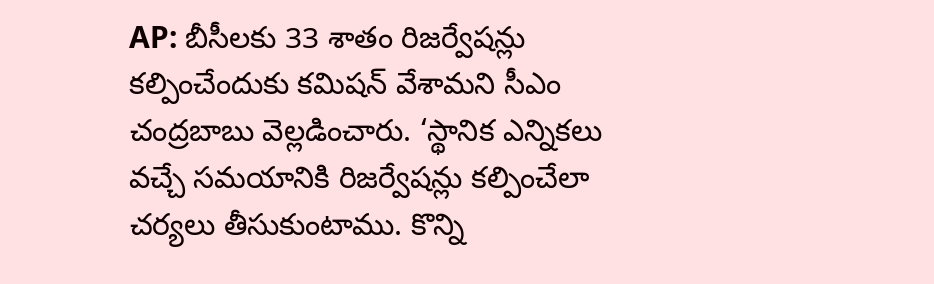AP: బీసీలకు 33 శాతం రిజర్వేషన్లు కల్పించేందుకు కమిషన్ వేశామని సీఎం చంద్రబాబు వెల్లడించారు. ‘స్థానిక ఎన్నికలు వచ్చే సమయానికి రిజర్వేషన్లు కల్పించేలా చర్యలు తీసుకుంటాము. కొన్ని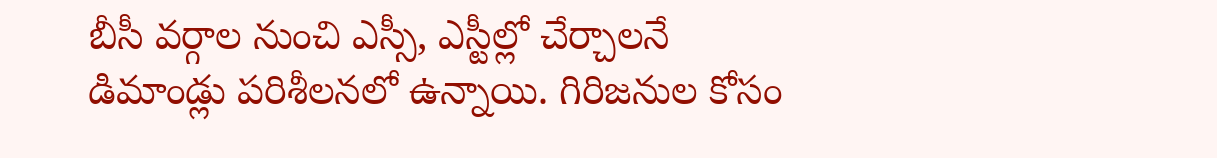బీసీ వర్గాల నుంచి ఎస్సీ, ఎస్టీల్లో చేర్చాలనే డిమాండ్లు పరిశీలనలో ఉన్నాయి. గిరిజనుల కోసం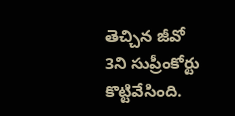తెచ్చిన జీవో 3ని సుప్రీంకోర్టు కొట్టివేసింది.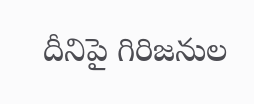దీనిపై గిరిజనుల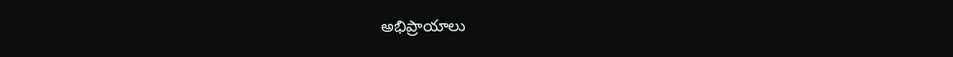అభిప్రాయాలు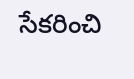సేకరించి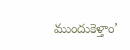ముందుకెళ్తాం’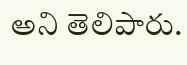అని తెలిపారు.